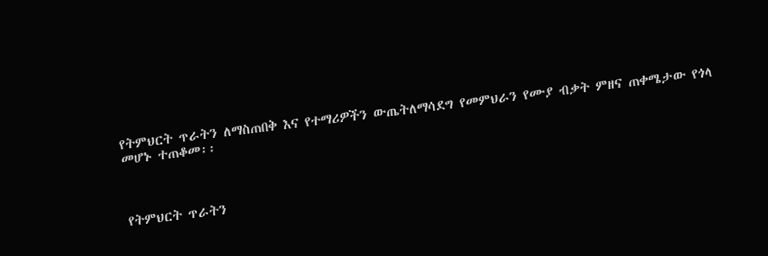የትምህርት ጥራትን ለማስጠበቅ እና የተማሪዎችን ውጤትለማሳደግ የመምህራን የሙያ ብቃት ምዘና ጠቀሜታው የጎላ መሆኑ ተጠቆመ፡፡



የትምህርት ጥራትን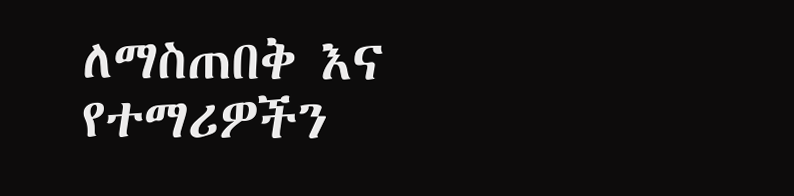ለማስጠበቅ እና የተማሪዎችን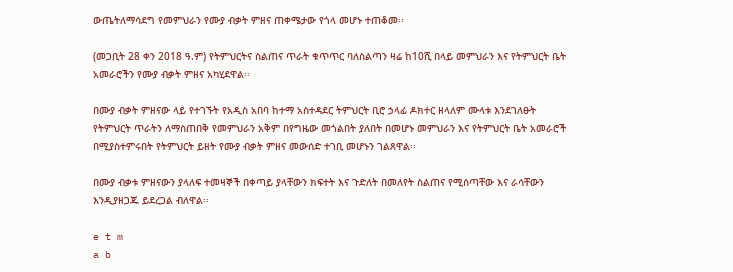ውጤትለማሳደግ የመምህራን የሙያ ብቃት ምዘና ጠቀሜታው የጎላ መሆኑ ተጠቆመ፡፡

(መጋቢት 28 ቀን 2018 ዓ.ም) የትምህርትና ስልጠና ጥራት ቁጥጥር ባለስልጣን ዛሬ ከ10ሺ በላይ መምህራን እና የትምህርት ቤት አመራሮችን የሙያ ብቃት ምዘና አካሂደዋል፡፡

በሙያ ብቃት ምዘናው ላይ የተገኙት የአዲስ አበባ ከተማ አስተዳደር ትምህርት ቢሮ ኃላፊ ዶክተር ዘላለም ሙላቱ እንደገለፁት የትምህርት ጥራትን ለማስጠበቅ የመምህራን አቅም በየግዜው መጎልበት ያለበት በመሆኑ መምህራን እና የትምህርት ቤት አመራሮች በሚያስተምሩበት የትምህርት ይዘት የሙያ ብቃት ምዘና መውሰድ ተገቢ መሆኑን ገልጸዋል፡፡

በሙያ ብቃቱ ምዘናውን ያላለፍ ተመዛኞች በቀጣይ ያላቸውን ክፍተት እና ጉድለት በመለየት ስልጠና የሚሰጣቸው እና ራሳቸውን እንዲያዘጋጁ ይደረጋል ብለዋል፡፡

e t m
a b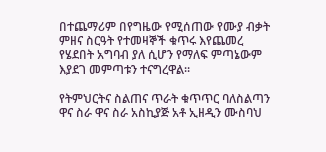በተጨማሪም በየግዜው የሚሰጠው የሙያ ብቃት ምዘና ስርዓት የተመዛኞች ቁጥሩ እየጨመረ የሄደበት አግባብ ያለ ሲሆን የማለፍ ምጣኔውም እያደገ መምጣቱን ተናግረዋል፡፡

የትምህርትና ስልጠና ጥራት ቁጥጥር ባለስልጣን ዋና ስራ ዋና ስራ አስኪያጅ አቶ ኢዘዲን ሙስባህ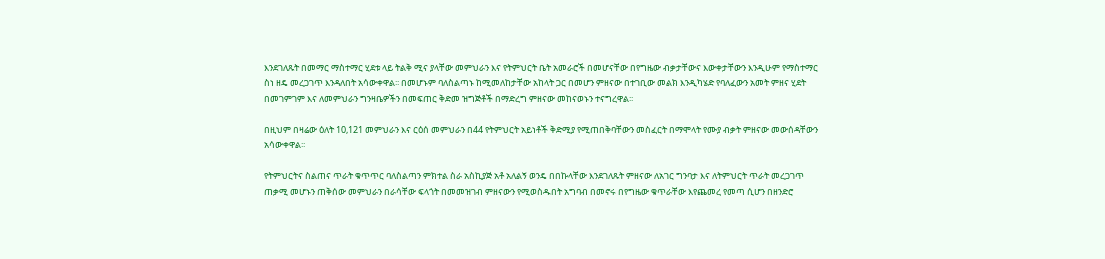እንደገለጹት በመማር ማስተማር ሂደቱ ላይ ትልቅ ሚና ያላቸው መምህራን እና የትምህርት ቤት አመራሮች በመሆናቸው በየግዜው ብቃታቸውና እውቀታቸውን እንዲሁም የማስተማር ስነ ዘዴ መረጋገጥ እንዳለበት አሳውቀዋል፡፡ በመሆኑም ባለስልጣኑ ከሚመለከታቸው አከላት ጋር በመሆን ምዘናው በተገቢው መልክ እንዲካሄድ የባለፈውን አመት ምዘና ሂደት በመገምገም እና ለመምህራን ግንዛቤዎችን በመፍጠር ቅድመ ዝግጅቶች በማድረግ ምዘናው መከናወኑን ተናግረዋል፡፡

በዚህም በዛሬው ዕለት 10,121 መምህራን እና ርዕሰ መምህራን በ44 የትምህርት አይነቶች ቅድሚያ የሚጠበቅባቸውን መስፈርት በማሞላት የሙያ ብቃት ምዘናው መውሰዳቸውን አሳውቀዋል፡፡

የትምህርትና ስልጠና ጥራት ቁጥጥር ባለስልጣን ምክተል ስራ አስኪያጅ አቶ አለልኝ ወንዴ በበኩላቸው እንደገለጹት ምዘናው ለአገር ግንባታ እና ለትምህርት ጥራት መረጋገጥ ጠቃሚ መሆኑን ጠቅሰው መምህራን በራሳቸው ፍላጎት በመመዝገብ ምዘናውን የሚወስዱበት አግባብ በመኖሩ በየግዜው ቁጥራቸው እየጨመረ የመጣ ሲሆን በዘንድሮ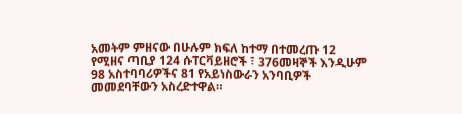አመትም ምዘናው በሁሉም ክፍለ ከተማ በተመረጡ 12 የሚዘና ጣቢያ 124 ሱፐርቫይዘሮች ፣ 376መዛኞች እንዲሁም 98 አስተባባሪዎችና 81 የአይነስውራን አንባቢዎች መመደባቸውን አስረድተዋል።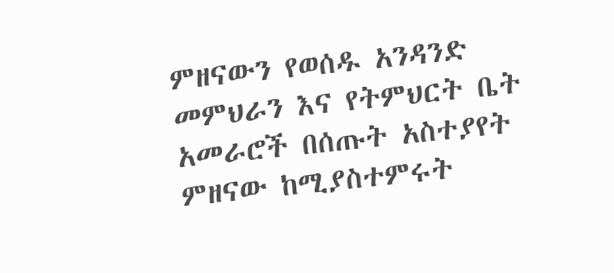ምዘናውን የወሰዱ አንዳንድ መምህራን እና የትምህርት ቤት አመራሮች በሰጡት አስተያየት ምዘናው ከሚያስተምሩት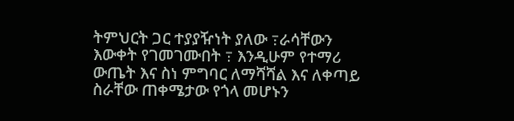ትምህርት ጋር ተያያዥነት ያለው ߹ራሳቸውን እውቀት የገመገሙበት ߹ እንዲሁም የተማሪ ውጤት እና ስነ ምግባር ለማሻሻል እና ለቀጣይ ስራቸው ጠቀሜታው የጎላ መሆኑን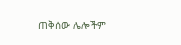ጠቅሰው ሌሎችም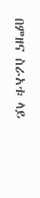በምዘና ስራአቱ ላይ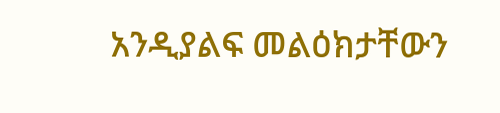አንዲያልፍ መልዕክታቸውን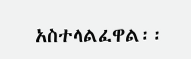አስተላልፈዋል፡፡